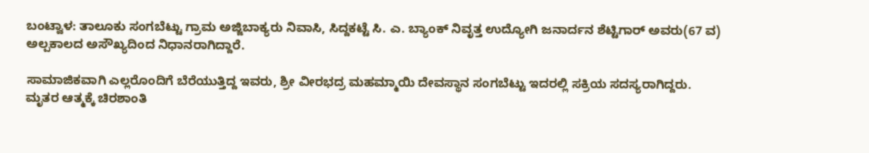ಬಂಟ್ವಾಳ: ತಾಲೂಕು ಸಂಗಬೆಟ್ಟು ಗ್ರಾಮ ಅಜ್ಜಿಬಾಕ್ಯರು ನಿವಾಸಿ, ಸಿದ್ದಕಟ್ಟೆ ಸಿ. ಎ. ಬ್ಯಾಂಕ್ ನಿವೃತ್ತ ಉದ್ಯೋಗಿ ಜನಾರ್ದನ ಶೆಟ್ಟಿಗಾರ್ ಅವರು(67 ವ) ಅಲ್ಪಕಾಲದ ಅಸೌಖ್ಯದಿಂದ ನಿಧಾನರಾಗಿದ್ದಾರೆ.

ಸಾಮಾಜಿಕವಾಗಿ ಎಲ್ಲರೊಂದಿಗೆ ಬೆರೆಯುತ್ತಿದ್ದ ಇವರು, ಶ್ರೀ ವೀರಭದ್ರ ಮಹಮ್ಮಾಯಿ ದೇವಸ್ಥಾನ ಸಂಗಬೆಟ್ಟು ಇದರಲ್ಲಿ ಸಕ್ರಿಯ ಸದಸ್ಯರಾಗಿದ್ದರು.
ಮೃತರ ಆತ್ಮಕ್ಕೆ ಚಿರಶಾಂತಿ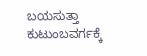ಬಯಸುತ್ತಾ ಕುಟುಂಬವರ್ಗಕ್ಕೆ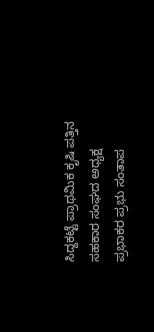ಸಿದ್ದಕಟ್ಟೆ ಪ್ರಾಥಮಿಕ ಕೃಷಿ ಪತ್ತಿನ ಸಹಕಾರ ಸಂಘದ ಅಧ್ಯಕ್ಷ ಪ್ರಭಾಕರ ಪ್ರಭು ಸಂತಾಪ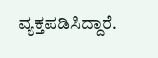ವ್ಯಕ್ತಪಡಿಸಿದ್ದಾರೆ.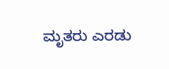ಮೃತರು ಎರಡು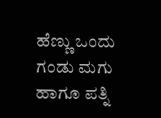ಹೆಣ್ಣು ಒಂದು ಗಂಡು ಮಗು ಹಾಗೂ ಪತ್ನಿ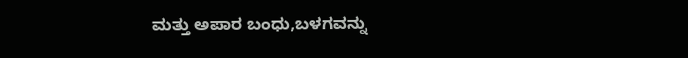ಮತ್ತು ಅಪಾರ ಬಂಧು,ಬಳಗವನ್ನು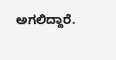ಅಗಲಿದ್ದಾರೆ.